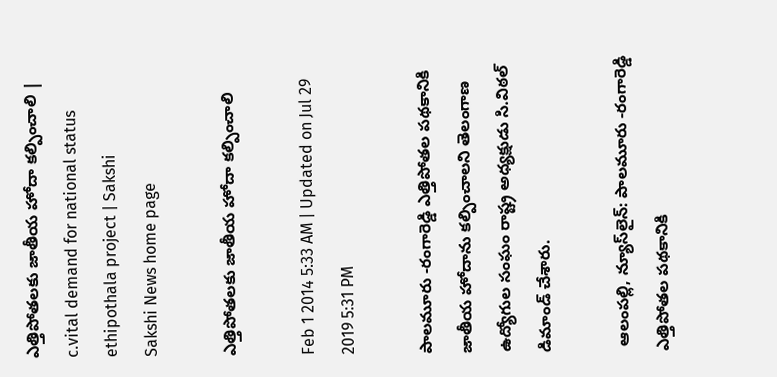ఎత్తిపోతలకు జాతీయ హోదా కల్పించాలి | c.vital demand for national status ethipothala project | Sakshi
Sakshi News home page

ఎత్తిపోతలకు జాతీయ హోదా కల్పించాలి

Feb 1 2014 5:33 AM | Updated on Jul 29 2019 5:31 PM

పాలమూరు -రంగారెడ్డి ఎత్తిపోతల పథకానికి జాతీయ హోదాను కల్పించాలని తెలంగాణ ఉద్యోగుల సంఘం రాష్ట్ర అధ్యక్షుడు సి.విఠల్ డిమాండ్ చేశారు.

 ఆలంపల్లి, న్యూస్‌లైన్: పాలమూరు -రంగారెడ్డి ఎత్తిపోతల పథకానికి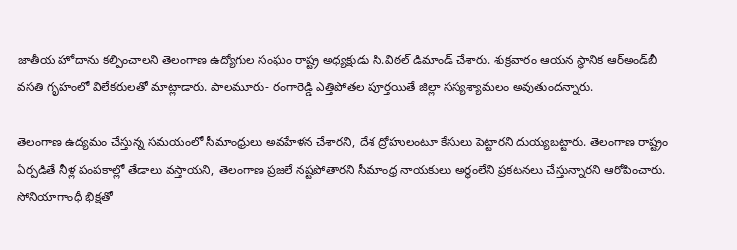జాతీయ హోదాను కల్పించాలని తెలంగాణ ఉద్యోగుల సంఘం రాష్ట్ర అధ్యక్షుడు సి.విఠల్ డిమాండ్ చేశారు. శుక్రవారం ఆయన స్థానిక ఆర్‌అండ్‌బీ వసతి గృహంలో విలేకరులతో మాట్లాడారు. పాలమూరు- రంగారెడ్డి ఎత్తిపోతల పూర్తయితే జిల్లా సస్యశ్యామలం అవుతుందన్నారు.

తెలంగాణ ఉద్యమం చేస్తున్న సమయంలో సీమాంధ్రులు అవహేళన చేశారని, దేశ ద్రోహులంటూ కేసులు పెట్టారని దుయ్యబట్టారు. తెలంగాణ రాష్ట్రం ఏర్పడితే నీళ్ల పంపకాల్లో తేడాలు వస్తాయని, తెలంగాణ ప్రజలే నష్టపోతారని సీమాంధ్ర నాయకులు అర్థంలేని ప్రకటనలు చేస్తున్నారని ఆరోపించారు. సోనియాగాంధీ భిక్షతో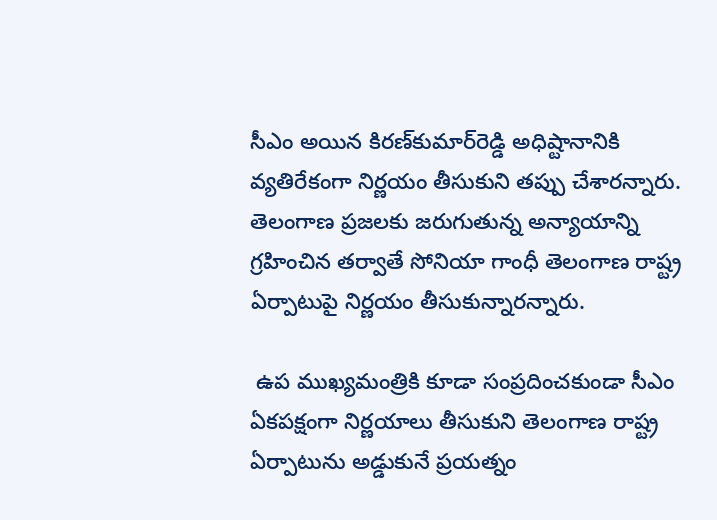సీఎం అయిన కిరణ్‌కుమార్‌రెడ్డి అధిష్టానానికి వ్యతిరేకంగా నిర్ణయం తీసుకుని తప్పు చేశారన్నారు. తెలంగాణ ప్రజలకు జరుగుతున్న అన్యాయాన్ని గ్రహించిన తర్వాతే సోనియా గాంధీ తెలంగాణ రాష్ట్ర ఏర్పాటుపై నిర్ణయం తీసుకున్నారన్నారు.

 ఉప ముఖ్యమంత్రికి కూడా సంప్రదించకుండా సీఎం ఏకపక్షంగా నిర్ణయాలు తీసుకుని తెలంగాణ రాష్ట్ర ఏర్పాటును అడ్డుకునే ప్రయత్నం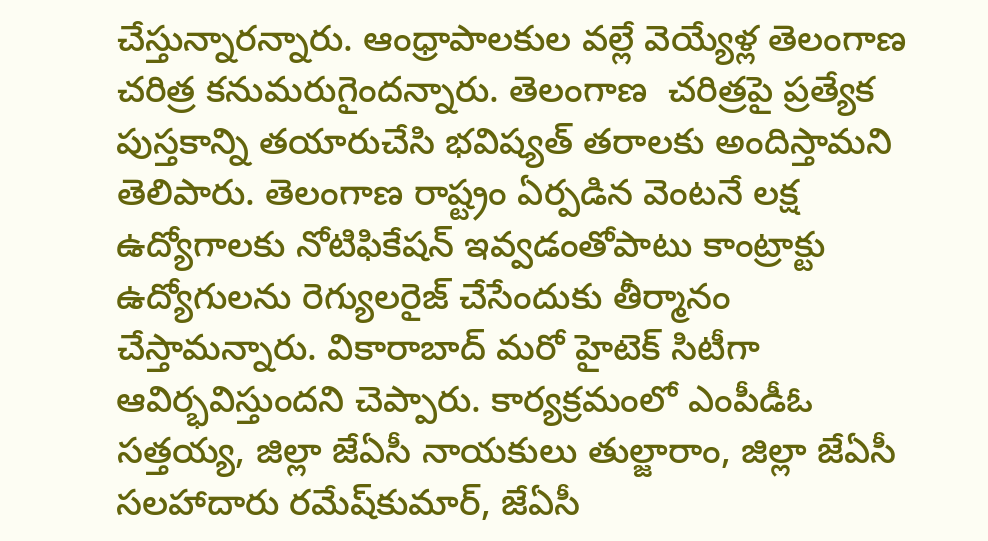చేస్తున్నారన్నారు. ఆంధ్రాపాలకుల వల్లే వెయ్యేళ్ల తెలంగాణ చరిత్ర కనుమరుగైందన్నారు. తెలంగాణ  చరిత్రపై ప్రత్యేక పుస్తకాన్ని తయారుచేసి భవిష్యత్ తరాలకు అందిస్తామని తెలిపారు. తెలంగాణ రాష్ట్రం ఏర్పడిన వెంటనే లక్ష ఉద్యోగాలకు నోటిఫికేషన్ ఇవ్వడంతోపాటు కాంట్రాక్టు ఉద్యోగులను రెగ్యులరైజ్ చేసేందుకు తీర్మానం చేస్తామన్నారు. వికారాబాద్ మరో హైటెక్ సిటీగా ఆవిర్భవిస్తుందని చెప్పారు. కార్యక్రమంలో ఎంపీడీఓ సత్తయ్య, జిల్లా జేఏసీ నాయకులు తుల్జారాం, జిల్లా జేఏసీ సలహాదారు రమేష్‌కుమార్, జేఏసీ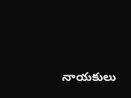నాయకులు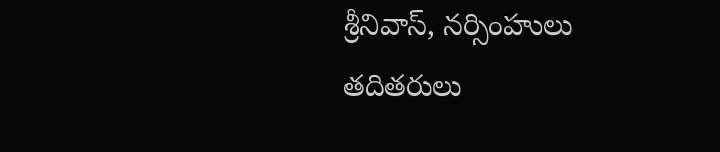శ్రీనివాస్, నర్సింహులు తదితరులు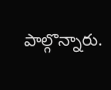పాల్గొన్నారు.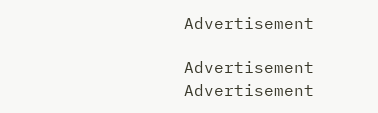Advertisement

Advertisement
Advertisement